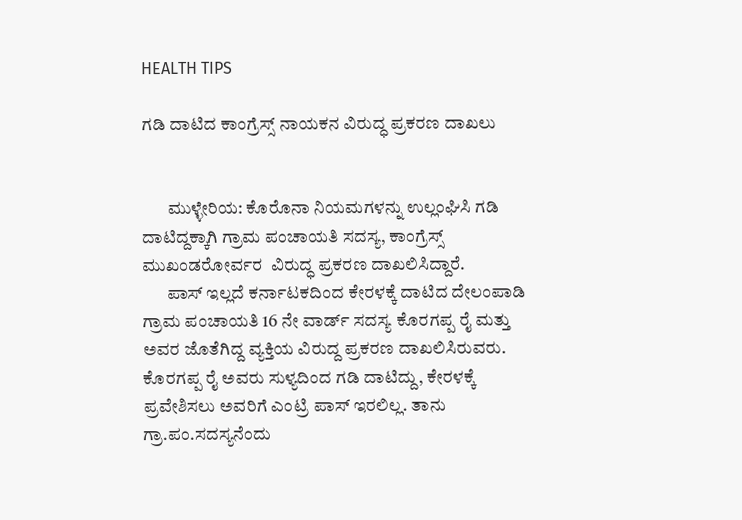HEALTH TIPS

ಗಡಿ ದಾಟಿದ ಕಾಂಗ್ರೆಸ್ಸ್ ನಾಯಕನ ವಿರುದ್ಧ ಪ್ರಕರಣ ದಾಖಲು


       ಮುಳ್ಳೇರಿಯ: ಕೊರೊನಾ ನಿಯಮಗಳನ್ನು ಉಲ್ಲಂಘಿಸಿ ಗಡಿ ದಾಟಿದ್ದಕ್ಕಾಗಿ ಗ್ರಾಮ ಪಂಚಾಯತಿ ಸದಸ್ಯ, ಕಾಂಗ್ರೆಸ್ಸ್ ಮುಖಂಡರೋರ್ವರ  ವಿರುದ್ಧ ಪ್ರಕರಣ ದಾಖಲಿಸಿದ್ದಾರೆ.
       ಪಾಸ್ ಇಲ್ಲದೆ ಕರ್ನಾಟಕದಿಂದ ಕೇರಳಕ್ಕೆ ದಾಟಿದ ದೇಲಂಪಾಡಿ ಗ್ರಾಮ ಪಂಚಾಯತಿ 16 ನೇ ವಾರ್ಡ್ ಸದಸ್ಯ ಕೊರಗಪ್ಪ ರೈ ಮತ್ತು ಅವರ ಜೊತೆಗಿದ್ದ ವ್ಯಕ್ತಿಯ ವಿರುದ್ದ ಪ್ರಕರಣ ದಾಖಲಿಸಿರುವರು. ಕೊರಗಪ್ಪ ರೈ ಅವರು ಸುಳ್ಯದಿಂದ ಗಡಿ ದಾಟಿದ್ದು, ಕೇರಳಕ್ಕೆ ಪ್ರವೇಶಿಸಲು ಅವರಿಗೆ ಎಂಟ್ರಿ ಪಾಸ್ ಇರಲಿಲ್ಲ. ತಾನು ಗ್ರಾ.ಪಂ.ಸದಸ್ಯನೆಂದು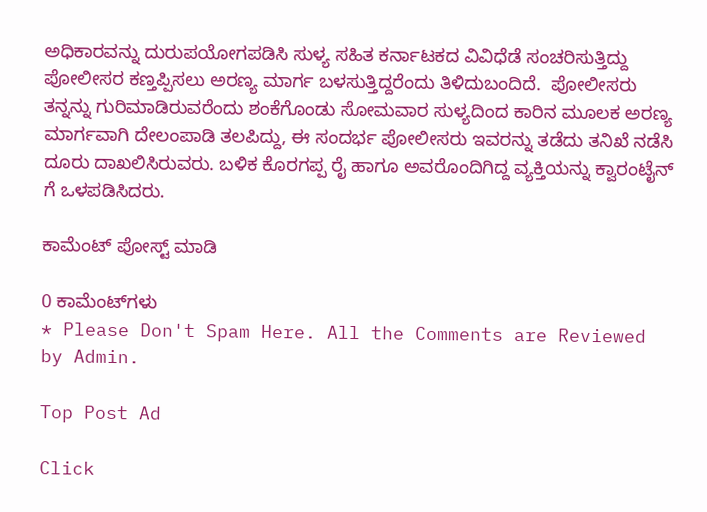ಅಧಿಕಾರವನ್ನು ದುರುಪಯೋಗಪಡಿಸಿ ಸುಳ್ಯ ಸಹಿತ ಕರ್ನಾಟಕದ ವಿವಿಧೆಡೆ ಸಂಚರಿಸುತ್ತಿದ್ದು ಪೋಲೀಸರ ಕಣ್ತಪ್ಪಿಸಲು ಅರಣ್ಯ ಮಾರ್ಗ ಬಳಸುತ್ತಿದ್ದರೆಂದು ತಿಳಿದುಬಂದಿದೆ.  ಪೋಲೀಸರು ತನ್ನನ್ನು ಗುರಿಮಾಡಿರುವರೆಂದು ಶಂಕೆಗೊಂಡು ಸೋಮವಾರ ಸುಳ್ಯದಿಂದ ಕಾರಿನ ಮೂಲಕ ಅರಣ್ಯ ಮಾರ್ಗವಾಗಿ ದೇಲಂಪಾಡಿ ತಲಪಿದ್ದು, ಈ ಸಂದರ್ಭ ಪೋಲೀಸರು ಇವರನ್ನು ತಡೆದು ತನಿಖೆ ನಡೆಸಿ ದೂರು ದಾಖಲಿಸಿರುವರು. ಬಳಿಕ ಕೊರಗಪ್ಪ ರೈ ಹಾಗೂ ಅವರೊಂದಿಗಿದ್ದ ವ್ಯಕ್ತಿಯನ್ನು ಕ್ವಾರಂಟೈನ್ ಗೆ ಒಳಪಡಿಸಿದರು.

ಕಾಮೆಂಟ್‌‌ ಪೋಸ್ಟ್‌ ಮಾಡಿ

0 ಕಾಮೆಂಟ್‌ಗಳು
* Please Don't Spam Here. All the Comments are Reviewed by Admin.

Top Post Ad

Click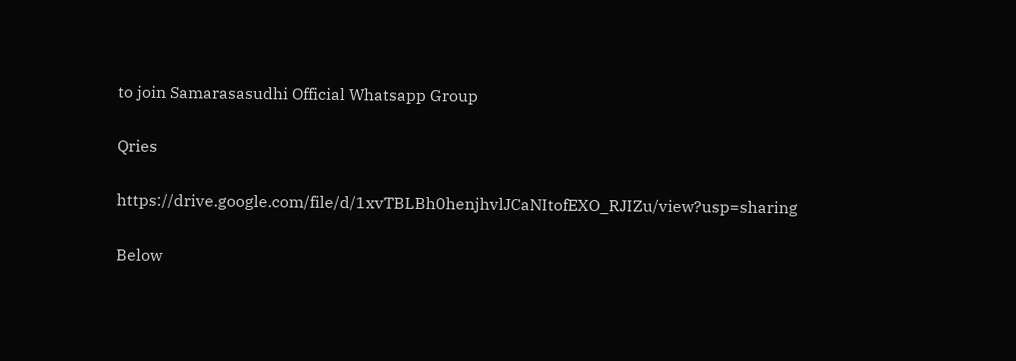to join Samarasasudhi Official Whatsapp Group

Qries

https://drive.google.com/file/d/1xvTBLBh0henjhvlJCaNItofEXO_RJIZu/view?usp=sharing

Below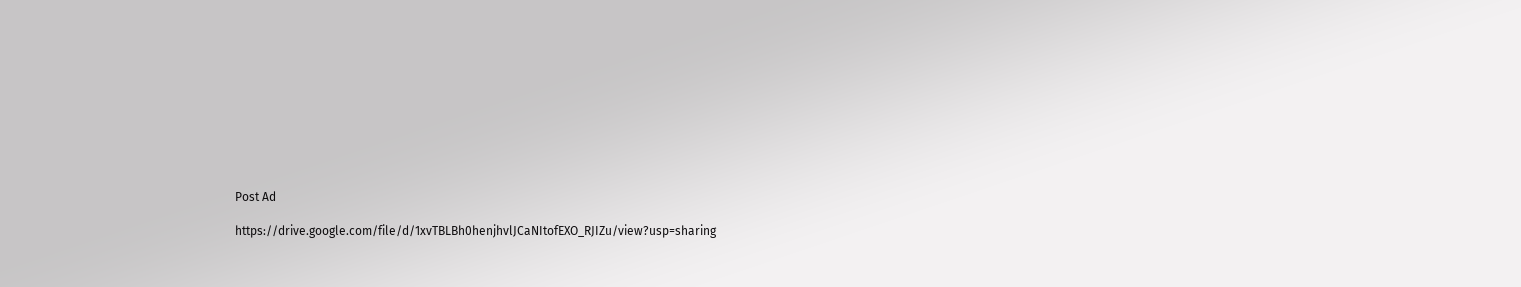Post Ad

https://drive.google.com/file/d/1xvTBLBh0henjhvlJCaNItofEXO_RJIZu/view?usp=sharing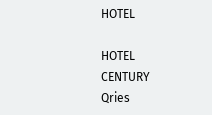HOTEL

HOTEL
CENTURY
Qries